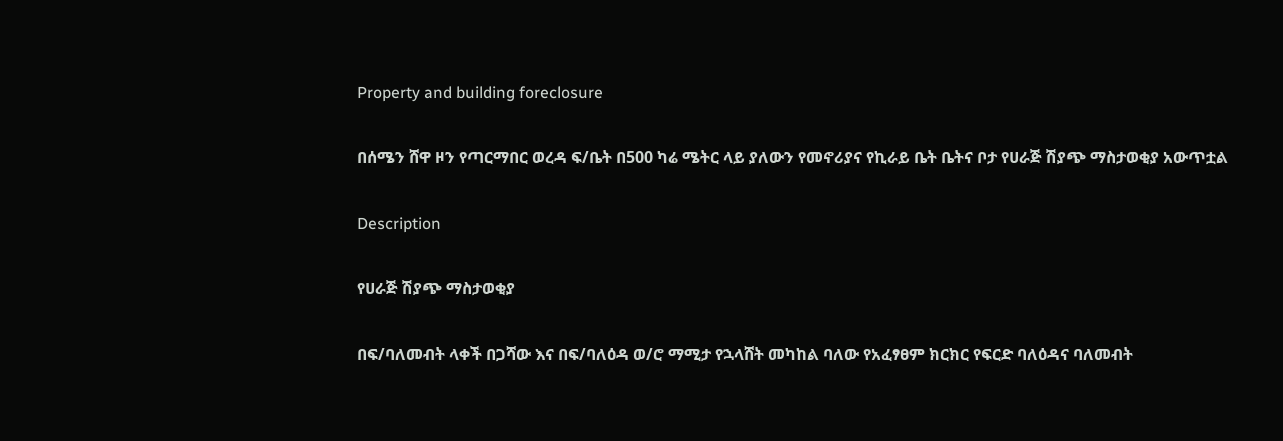Property and building foreclosure

በሰሜን ሸዋ ዞን የጣርማበር ወረዳ ፍ/ቤት በ500 ካሬ ሜትር ላይ ያለውን የመኖሪያና የኪራይ ቤት ቤትና ቦታ የሀራጅ ሽያጭ ማስታወቂያ አውጥቷል

Description

የሀራጅ ሽያጭ ማስታወቂያ

በፍ/ባለመብት ላቀች በጋሻው እና በፍ/ባለዕዳ ወ/ሮ ማሚታ የኋላሸት መካከል ባለው የአፈፃፀም ክርክር የፍርድ ባለዕዳና ባለመብት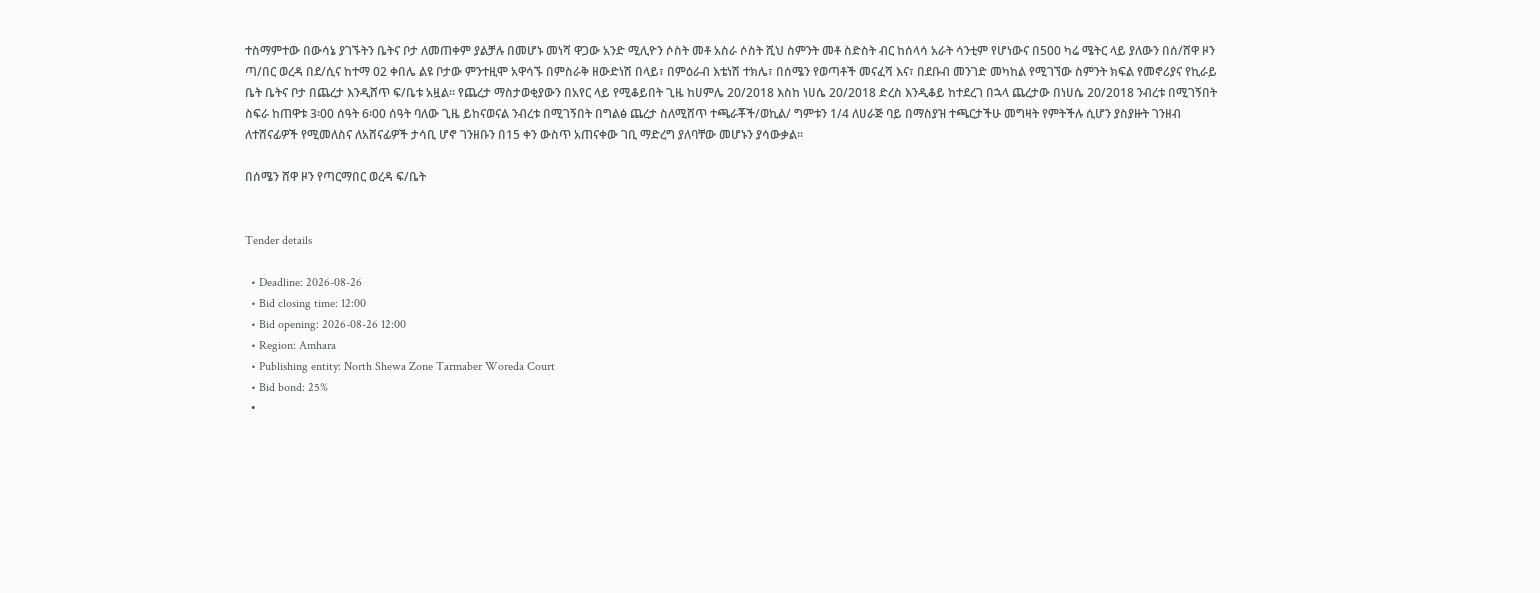ተስማምተው በውሳኔ ያገኙትን ቤትና ቦታ ለመጠቀም ያልቻሉ በመሆኑ መነሻ ዋጋው አንድ ሚሊዮን ሶስት መቶ አስራ ሶስት ሺህ ስምንት መቶ ስድስት ብር ከሰላሳ አራት ሳንቲም የሆነውና በ500 ካሬ ሜትር ላይ ያለውን በሰ/ሸዋ ዞን ጣ/በር ወረዳ በደ/ሲና ከተማ 02 ቀበሌ ልዩ ቦታው ምንተዚሞ አዋሳኙ በምስራቅ ዘውድነሽ በላይ፣ በምዕራብ እቴነሽ ተክሌ፣ በሰሜን የወጣቶች መናፈሻ እና፣ በደቡብ መንገድ መካከል የሚገኘው ስምንት ክፍል የመኖሪያና የኪራይ ቤት ቤትና ቦታ በጨረታ እንዲሸጥ ፍ/ቤቱ አዟል፡፡ የጨረታ ማስታወቂያውን በአየር ላይ የሚቆይበት ጊዜ ከሀምሌ 20/2018 እስከ ነሀሴ 20/2018 ድረስ እንዲቆይ ከተደረገ በኋላ ጨረታው በነሀሴ 20/2018 ንብረቱ በሚገኝበት ስፍራ ከጠዋቱ 3፡00 ሰዓት 6፡00 ሰዓት ባለው ጊዜ ይከናወናል ንብረቱ በሚገኝበት በግልፅ ጨረታ ስለሚሸጥ ተጫራቾች/ወኪል/ ግምቱን 1/4 ለሀራጅ ባይ በማስያዝ ተጫርታችሁ መግዛት የምትችሉ ሲሆን ያስያዙት ገንዘብ ለተሸናፊዎች የሚመለስና ለአሸናፊዎች ታሳቢ ሆኖ ገንዘቡን በ15 ቀን ውስጥ አጠናቀው ገቢ ማድረግ ያለባቸው መሆኑን ያሳውቃል፡፡

በሰሜን ሸዋ ዞን የጣርማበር ወረዳ ፍ/ቤት


Tender details

  • Deadline: 2026-08-26
  • Bid closing time: 12:00
  • Bid opening: 2026-08-26 12:00
  • Region: Amhara
  • Publishing entity: North Shewa Zone Tarmaber Woreda Court
  • Bid bond: 25%
  •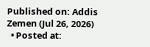Published on: Addis Zemen (Jul 26, 2026)
  • Posted at: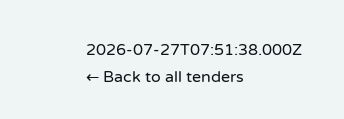2026-07-27T07:51:38.000Z
← Back to all tenders